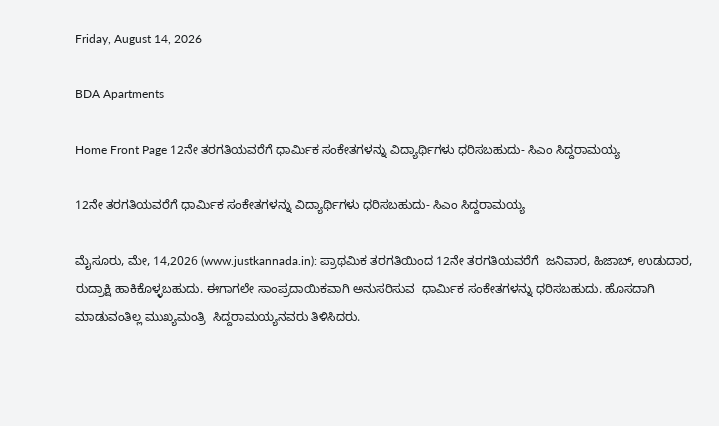Friday, August 14, 2026

BDA Apartments

Home Front Page 12ನೇ ತರಗತಿಯವರೆಗೆ ಧಾರ್ಮಿಕ ಸಂಕೇತಗಳನ್ನು ವಿದ್ಯಾರ್ಥಿಗಳು ಧರಿಸಬಹುದು- ಸಿಎಂ ಸಿದ್ದರಾಮಯ್ಯ

12ನೇ ತರಗತಿಯವರೆಗೆ ಧಾರ್ಮಿಕ ಸಂಕೇತಗಳನ್ನು ವಿದ್ಯಾರ್ಥಿಗಳು ಧರಿಸಬಹುದು- ಸಿಎಂ ಸಿದ್ದರಾಮಯ್ಯ

ಮೈಸೂರು, ಮೇ, 14,2026 (www.justkannada.in): ಪ್ರಾಥಮಿಕ ತರಗತಿಯಿಂದ 12ನೇ ತರಗತಿಯವರೆಗೆ  ಜನಿವಾರ, ಹಿಜಾಬ್, ಉಡುದಾರ, ರುದ್ರಾಕ್ಷಿ ಹಾಕಿಕೊಳ್ಳಬಹುದು. ಈಗಾಗಲೇ ಸಾಂಪ್ರದಾಯಿಕವಾಗಿ ಅನುಸರಿಸುವ  ಧಾರ್ಮಿಕ ಸಂಕೇತಗಳನ್ನು ಧರಿಸಬಹುದು. ಹೊಸದಾಗಿ ಮಾಡುವಂತಿಲ್ಲ ಮುಖ್ಯಮಂತ್ರಿ  ಸಿದ್ದರಾಮಯ್ಯನವರು ತಿಳಿಸಿದರು.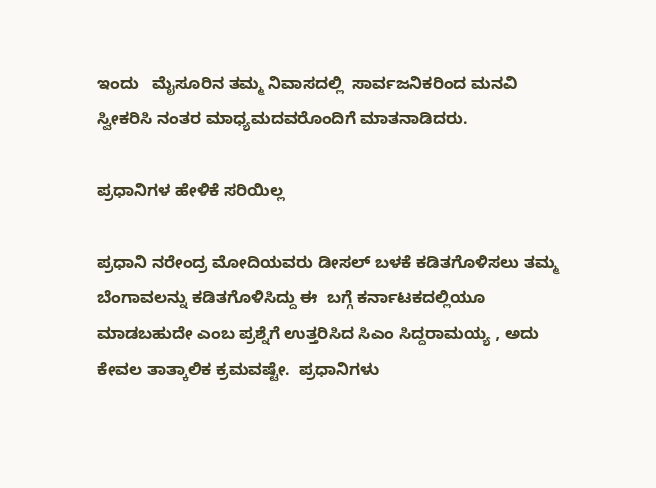ಇಂದು   ಮೈಸೂರಿನ ತಮ್ಮ ನಿವಾಸದಲ್ಲಿ  ಸಾರ್ವಜನಿಕರಿಂದ ಮನವಿ ಸ್ವೀಕರಿಸಿ ನಂತರ ಮಾಧ್ಯಮದವರೊಂದಿಗೆ ಮಾತನಾಡಿದರು.

ಪ್ರಧಾನಿಗಳ ಹೇಳಿಕೆ ಸರಿಯಿಲ್ಲ

ಪ್ರಧಾನಿ ನರೇಂದ್ರ ಮೋದಿಯವರು ಡೀಸಲ್ ಬಳಕೆ ಕಡಿತಗೊಳಿಸಲು ತಮ್ಮ ಬೆಂಗಾವಲನ್ನು ಕಡಿತಗೊಳಿಸಿದ್ದು ಈ  ಬಗ್ಗೆ ಕರ್ನಾಟಕದಲ್ಲಿಯೂ ಮಾಡಬಹುದೇ ಎಂಬ ಪ್ರಶ್ನೆಗೆ ಉತ್ತರಿಸಿದ ಸಿಎಂ ಸಿದ್ದರಾಮಯ್ಯ , ಅದು ಕೇವಲ ತಾತ್ಕಾಲಿಕ ಕ್ರಮವಷ್ಟೇ.  ಪ್ರಧಾನಿಗಳು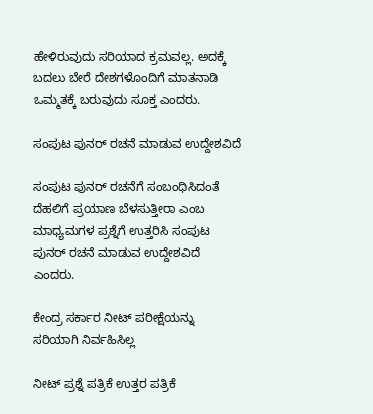ಹೇಳಿರುವುದು ಸರಿಯಾದ ಕ್ರಮವಲ್ಲ. ಅದಕ್ಕೆ ಬದಲು ಬೇರೆ ದೇಶಗಳೊಂದಿಗೆ ಮಾತನಾಡಿ ಒಮ್ಮತಕ್ಕೆ ಬರುವುದು ಸೂಕ್ತ ಎಂದರು.

ಸಂಪುಟ ಪುನರ್ ರಚನೆ ಮಾಡುವ ಉದ್ದೇಶವಿದೆ

ಸಂಪುಟ ಪುನರ್ ರಚನೆಗೆ ಸಂಬಂಧಿಸಿದಂತೆ ದೆಹಲಿಗೆ ಪ್ರಯಾಣ ಬೆಳಸುತ್ತೀರಾ ಎಂಬ  ಮಾಧ್ಯಮಗಳ ಪ್ರಶ್ನೆಗೆ ಉತ್ತರಿಸಿ ಸಂಪುಟ ಪುನರ್ ರಚನೆ ಮಾಡುವ ಉದ್ದೇಶವಿದೆ ಎಂದರು.

ಕೇಂದ್ರ ಸರ್ಕಾರ ನೀಟ್ ಪರೀಕ್ಷೆಯನ್ನು ಸರಿಯಾಗಿ ನಿರ್ವಹಿಸಿಲ್ಲ

ನೀಟ್ ಪ್ರಶ್ನೆ ಪತ್ರಿಕೆ ಉತ್ತರ ಪತ್ರಿಕೆ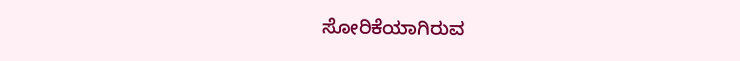ಸೋರಿಕೆಯಾಗಿರುವ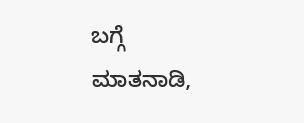ಬಗ್ಗೆ ಮಾತನಾಡಿ,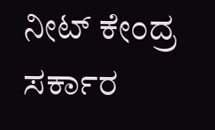ನೀಟ್ ಕೇಂದ್ರ ಸರ್ಕಾರ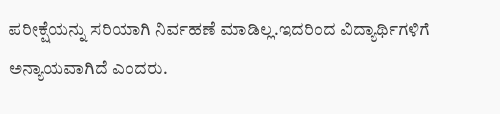ಪರೀಕ್ಷೆಯನ್ನು ಸರಿಯಾಗಿ ನಿರ್ವಹಣೆ ಮಾಡಿಲ್ಲ.ಇದರಿಂದ ವಿದ್ಯಾರ್ಥಿಗಳಿಗೆ ಅನ್ಯಾಯವಾಗಿದೆ ಎಂದರು.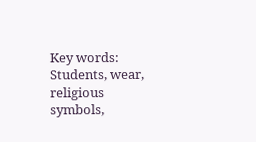Key words: Students, wear, religious symbols,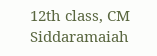12th class, CM Siddaramaiah